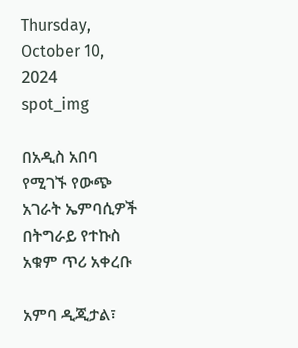Thursday, October 10, 2024
spot_img

በአዲስ አበባ የሚገኙ የውጭ አገራት ኤምባሲዎች በትግራይ የተኩስ አቁም ጥሪ አቀረቡ

አምባ ዲጂታል፣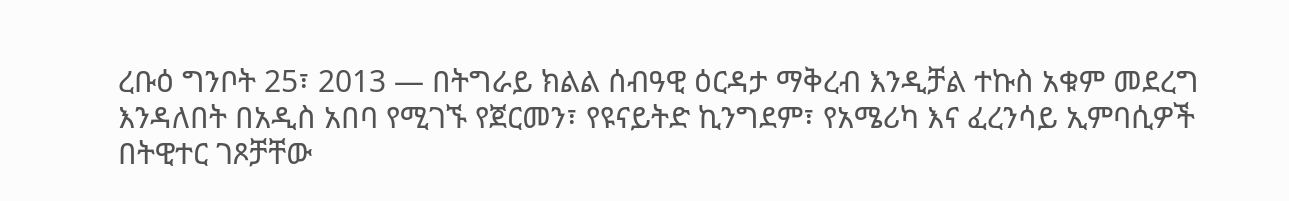ረቡዕ ግንቦት 25፣ 2013 ― በትግራይ ክልል ሰብዓዊ ዕርዳታ ማቅረብ እንዲቻል ተኩስ አቁም መደረግ እንዳለበት በአዲስ አበባ የሚገኙ የጀርመን፣ የዩናይትድ ኪንግደም፣ የአሜሪካ እና ፈረንሳይ ኢምባሲዎች በትዊተር ገጾቻቸው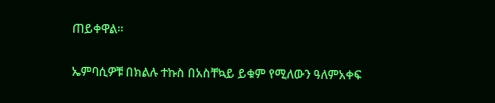ጠይቀዋል፡፡

ኤምባሲዎቹ በክልሉ ተኩስ በአስቸኳይ ይቁም የሚለውን ዓለምአቀፍ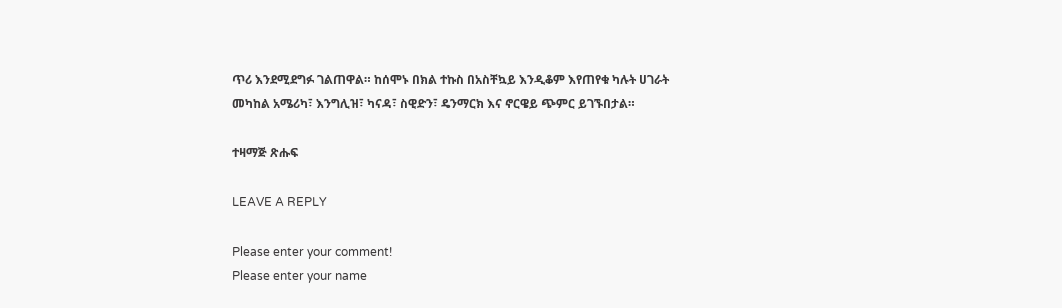ጥሪ እንደሚደግፉ ገልጠዋል። ከሰሞኑ በክል ተኩስ በአስቸኳይ እንዲቆም እየጠየቁ ካሉት ሀገራት መካከል አሜሪካ፣ እንግሊዝ፣ ካናዳ፣ ስዊድን፣ ዴንማርክ እና ኖርዌይ ጭምር ይገኙበታል።

ተዛማጅ ጽሑፍ

LEAVE A REPLY

Please enter your comment!
Please enter your name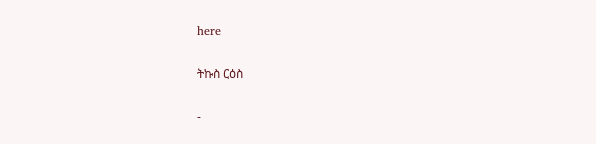here

ትኩስ ርዕስ

-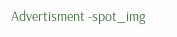Advertisment -spot_img